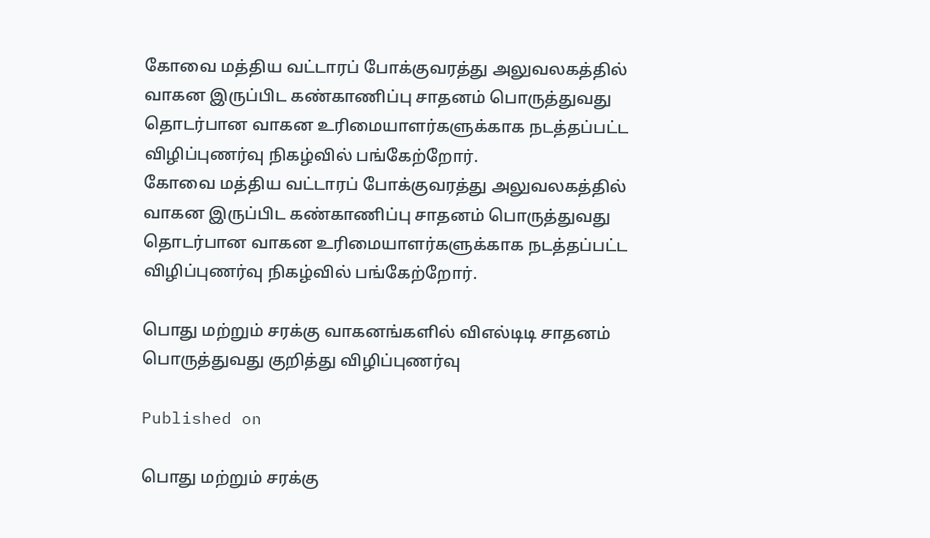கோவை மத்திய வட்டாரப் போக்குவரத்து அலுவலகத்தில் வாகன இருப்பிட கண்காணிப்பு சாதனம் பொருத்துவது தொடர்பான வாகன உரிமையாளர்களுக்காக நடத்தப்பட்ட விழிப்புணர்வு நிகழ்வில் பங்கேற்றோர்.
கோவை மத்திய வட்டாரப் போக்குவரத்து அலுவலகத்தில் வாகன இருப்பிட கண்காணிப்பு சாதனம் பொருத்துவது தொடர்பான வாகன உரிமையாளர்களுக்காக நடத்தப்பட்ட விழிப்புணர்வு நிகழ்வில் பங்கேற்றோர்.

பொது மற்றும் சரக்கு வாகனங்களில் விஎல்டிடி சாதனம் பொருத்துவது குறித்து விழிப்புணர்வு

Published on

பொது மற்றும் சரக்கு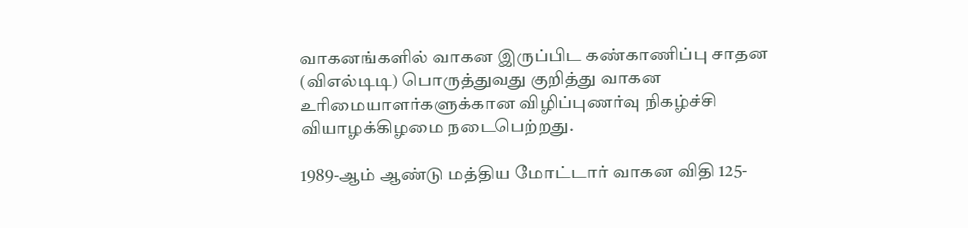வாகனங்களில் வாகன இருப்பிட கண்காணிப்பு சாதன (விஎல்டிடி) பொருத்துவது குறித்து வாகன உரிமையாளர்களுக்கான விழிப்புணர்வு நிகழ்ச்சி வியாழக்கிழமை நடைபெற்றது.

1989-ஆம் ஆண்டு மத்திய மோட்டார் வாகன விதி 125-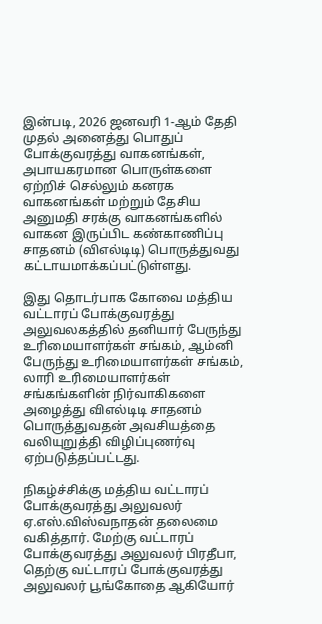இன்படி, 2026 ஜனவரி 1-ஆம் தேதி முதல் அனைத்து பொதுப் போக்குவரத்து வாகனங்கள், அபாயகரமான பொருள்களை ஏற்றிச் செல்லும் கனரக வாகனங்கள் மற்றும் தேசிய அனுமதி சரக்கு வாகனங்களில் வாகன இருப்பிட கண்காணிப்பு சாதனம் (விஎல்டிடி) பொருத்துவது கட்டாயமாக்கப்பட்டுள்ளது.

இது தொடர்பாக கோவை மத்திய வட்டாரப் போக்குவரத்து அலுவலகத்தில் தனியார் பேருந்து உரிமையாளர்கள் சங்கம், ஆம்னி பேருந்து உரிமையாளர்கள் சங்கம், லாரி உரிமையாளர்கள் சங்கங்களின் நிர்வாகிகளை அழைத்து விஎல்டிடி சாதனம் பொருத்துவதன் அவசியத்தை வலியுறுத்தி விழிப்புணர்வு ஏற்படுத்தப்பட்டது.

நிகழ்ச்சிக்கு மத்திய வட்டாரப் போக்குவரத்து அலுவலர் ஏ.எஸ்.விஸ்வநாதன் தலைமை வகித்தார். மேற்கு வட்டாரப் போக்குவரத்து அலுவலர் பிரதீபா, தெற்கு வட்டாரப் போக்குவரத்து அலுவலர் பூங்கோதை ஆகியோர்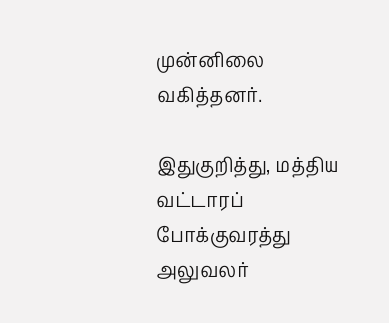முன்னிலை வகித்தனர்.

இதுகுறித்து, மத்திய வட்டாரப் போக்குவரத்து அலுவலர்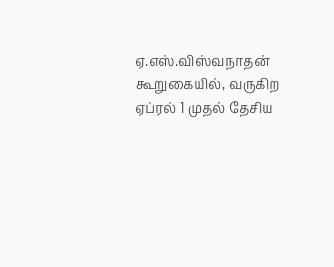ஏ.எஸ்.விஸ்வநாதன் கூறுகையில், வருகிற ஏப்ரல் 1 முதல் தேசிய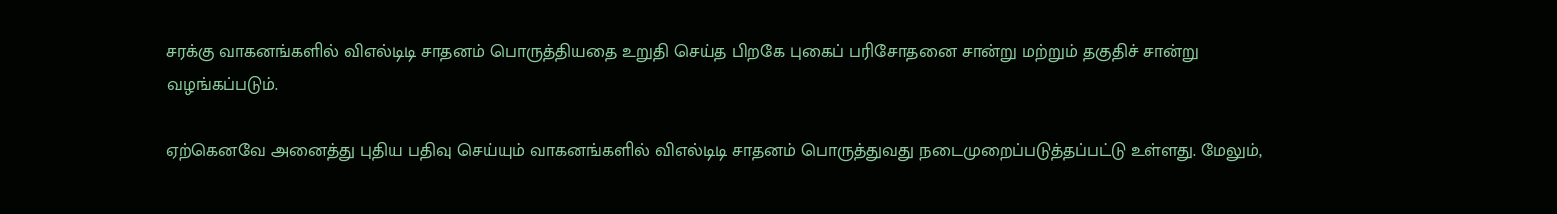சரக்கு வாகனங்களில் விஎல்டிடி சாதனம் பொருத்தியதை உறுதி செய்த பிறகே புகைப் பரிசோதனை சான்று மற்றும் தகுதிச் சான்று வழங்கப்படும்.

ஏற்கெனவே அனைத்து புதிய பதிவு செய்யும் வாகனங்களில் விஎல்டிடி சாதனம் பொருத்துவது நடைமுறைப்படுத்தப்பட்டு உள்ளது. மேலும்,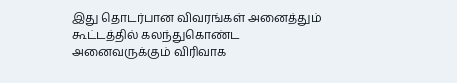இது தொடர்பான விவரங்கள் அனைத்தும் கூட்டத்தில் கலந்துகொண்ட அனைவருக்கும் விரிவாக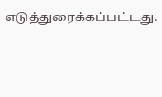எடுத்துரைக்கப்பட்டது.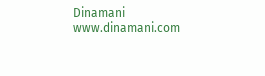Dinamani
www.dinamani.com